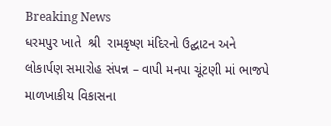Breaking News
ધરમપુર ખાતે  શ્રી  રામકૃષ્ણ મંદિરનો ઉદ્ઘાટન અને લોકાર્પણ સમારોહ સંપન્ન – વાપી મનપા ચૂંટણી માં ભાજપે માળખાકીય વિકાસના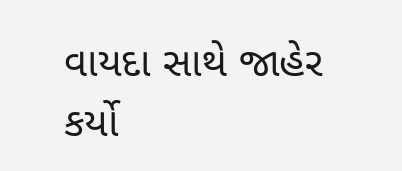વાયદા સાથે જાહેર કર્યો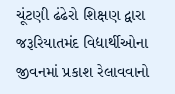ચૂંટણી ઢંઢેરો શિક્ષણ દ્વારા જરૂરિયાતમંદ વિદ્યાર્થીઓના જીવનમાં પ્રકાશ રેલાવવાનો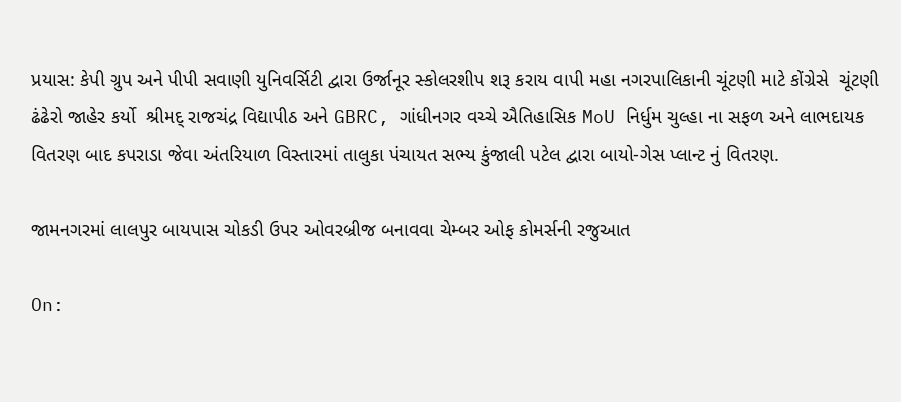પ્રયાસ: કેપી ગ્રુપ અને પીપી સવાણી યુનિવર્સિટી દ્વારા ઉર્જાનૂર સ્કોલરશીપ શરૂ કરાય વાપી મહા નગરપાલિકાની ચૂંટણી માટે કોંગ્રેસે  ચૂંટણી ઢંઢેરો જાહેર કર્યો  શ્રીમદ્ રાજચંદ્ર વિદ્યાપીઠ અને GBRC, ગાંધીનગર વચ્ચે ઐતિહાસિક MoU નિર્ધુમ ચુલ્હા ના સફળ અને લાભદાયક વિતરણ બાદ કપરાડા જેવા અંતરિયાળ વિસ્તારમાં તાલુકા પંચાયત સભ્ય કુંજાલી પટેલ દ્વારા બાયો-ગેસ પ્લાન્ટ નું વિતરણ.

જામનગરમાં લાલપુર બાયપાસ ચોકડી ઉપર ઓવરબ્રીજ બનાવવા ચેમ્બર ઓફ કોમર્સની રજુઆત

On: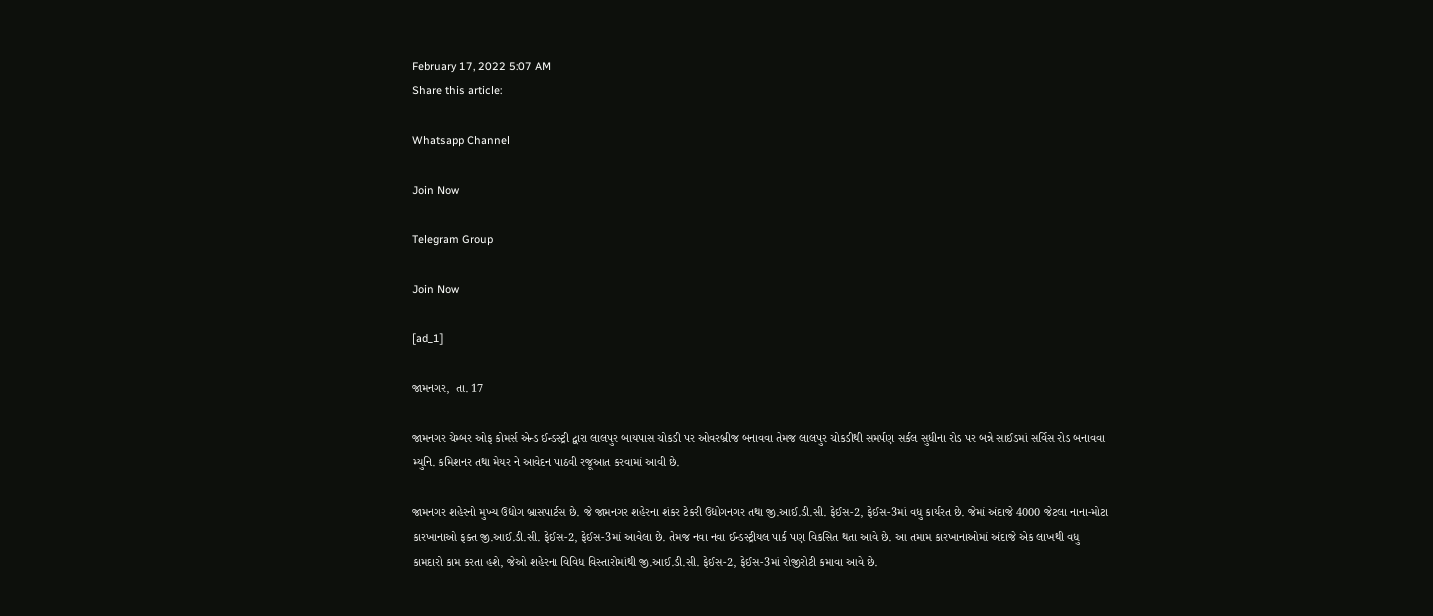February 17, 2022 5:07 AM
Share this article:

Whatsapp Channel

Join Now

Telegram Group

Join Now

[ad_1]

જામનગર,  તા. 17

જામનગર ચેમ્બર ઓફ કોમર્સ એન્ડ ઈન્ડસ્ટ્રી દ્વારા લાલપુર બાયપાસ ચોકડી પર ઓવરબ્રીજ બનાવવા તેમજ લાલપુર ચોકડીથી સમર્પણ સર્કલ સુધીના રોડ પર બન્ને સાઈડમાં સર્વિસ રોડ બનાવવા મ્યુનિ. કમિશનર તથા મેયર ને આવેદન પાઠવી રજૂઆત કરવામાં આવી છે.

જામનગર શહેરનો મુખ્ય ઉદ્યોગ બ્રાસપાર્ટસ છે. જે જામનગર શહેરના શંકર ટેકરી ઉદ્યોગનગર તથા જી.આઈ.ડી.સી. ફેઈસ-2, ફેઈસ-3માં વધુ કાર્યરત છે. જેમાં અંદાજે 4000 જેટલા નાના-મોટા કારખાનાઓ ફક્ત જી.આઈ.ડી.સી. ફેઈસ-2, ફેઈસ-3માં આવેલા છે. તેમજ નવા નવા ઈન્ડસ્ટ્રીયલ પાર્ક પણ વિકસિત થતા આવે છે. આ તમામ કારખાનાઓમાં અંદાજે એક લાખથી વધુ કામદારો કામ કરતા હશે, જેઓ શહેરના વિવિધ વિસ્તારોમાંથી જી.આઈ.ડી.સી. ફેઈસ-2, ફેઈસ-3માં રોજીરોટી કમાવા આવે છે.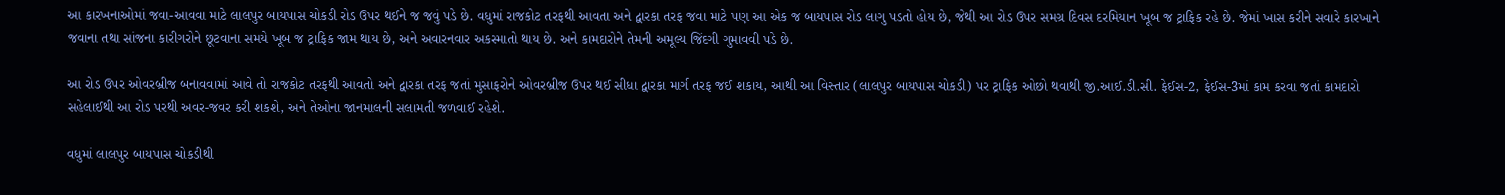આ કારખનાઓમાં જવા-આવવા માટે લાલપુર બાયપાસ ચોકડી રોડ ઉપર થઈને જ જવું પડે છે. વધુમાં રાજકોટ તરફથી આવતા અને દ્વારકા તરફ જવા માટે પણ આ એક જ બાયપાસ રોડ લાગુ પડતો હોય છે, જેથી આ રોડ ઉપર સમગ્ર દિવસ દરમિયાન ખૂબ જ ટ્રાફિક રહે છે. જેમાં ખાસ કરીને સવારે કારખાને જવાના તથા સાંજના કારીગરોને છૂટવાના સમયે ખૂબ જ ટ્રાફિક જામ થાય છે, અને અવારનવાર અકસ્માતો થાય છે. અને કામદારોને તેમની અમૂલ્ય જિંદગી ગુમાવવી પડે છે.

આ રોડ ઉપર ઓવરબ્રીજ બનાવવામાં આવે તો રાજકોટ તરફથી આવતો અને દ્વારકા તરફ જતાં મુસાફરોને ઓવરબ્રીજ ઉપર થઈ સીધા દ્વારકા માર્ગ તરફ જઈ શકાય, આથી આ વિસ્તાર (લાલપુર બાયપાસ ચોકડી) પર ટ્રાફિક ઓછો થવાથી જી.આઈ.ડી.સી. ફેઈસ-2, ફેઈસ-3માં કામ કરવા જતાં કામદારો સહેલાઈથી આ રોડ પરથી અવર-જવર કરી શકશે, અને તેઓના જાનમાલની સલામતી જળવાઈ રહેશે.

વધુમાં લાલપુર બાયપાસ ચોકડીથી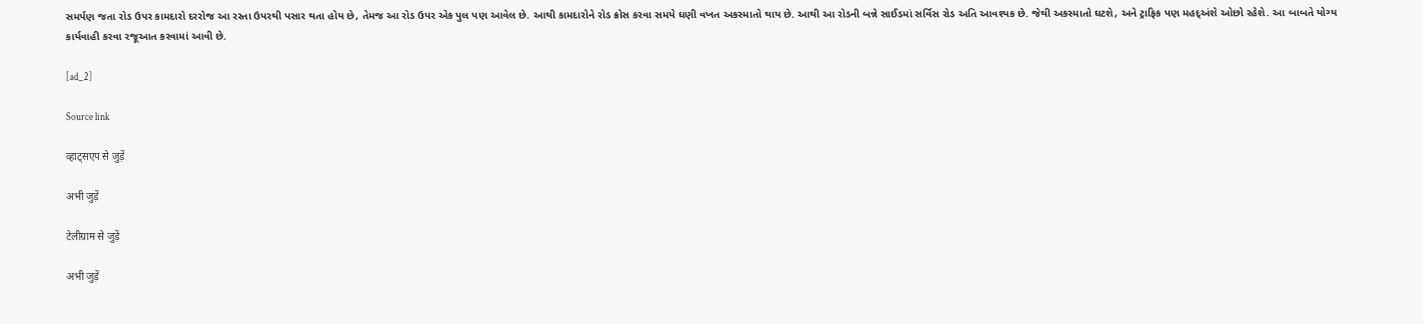સમર્પણ જતા રોડ ઉપર કામદારો દરરોજ આ રસ્તા ઉપરથી પસાર થતા હોય છે, તેમજ આ રોડ ઉપર એક પુલ પણ આવેલ છે. આથી કામદારોને રોડ ક્રોસ કરવા સમયે ઘણી વખત અકસ્માતો થાય છે. આથી આ રોડની બન્ને સાઈડમાં સર્વિસ રોડ અતિ આવશ્યક છે. જેથી અકસ્માતો ઘટશે, અને ટ્રાફિક પણ મહદ્અંશે ઓછો રહેશે. આ બાબતે યોગ્ય કાર્યવાહી કરવા રજૂઆત કરવામાં આવી છે.

[ad_2]

Source link

व्हाट्सएप से जुड़ें

अभी जुड़ें

टेलीग्राम से जुड़ें

अभी जुड़ें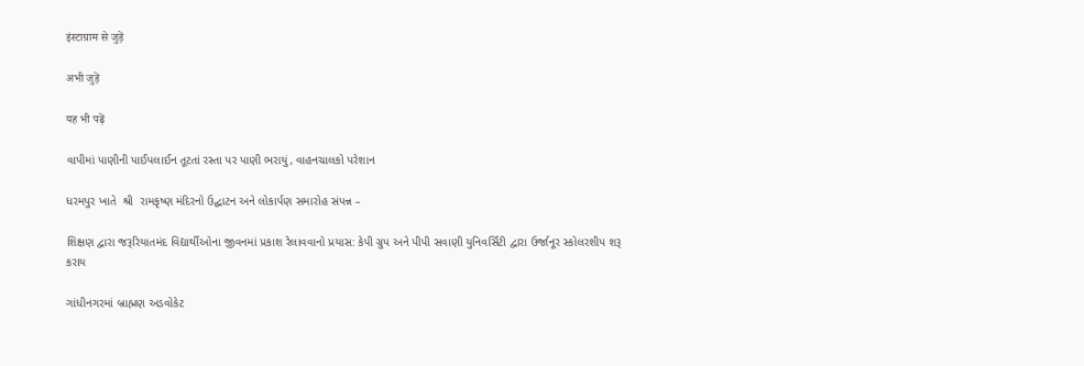इंस्टाग्राम से जुड़ें

अभी जुड़ें

यह भी पढ़ें

વાપીમાં પાણીની પાઈપલાઈન તૂટતાં રસ્તા પર પાણી ભરાયું, વાહનચાલકો પરેશાન

ધરમપુર ખાતે  શ્રી  રામકૃષ્ણ મંદિરનો ઉદ્ઘાટન અને લોકાર્પણ સમારોહ સંપન્ન –

શિક્ષણ દ્વારા જરૂરિયાતમંદ વિદ્યાર્થીઓના જીવનમાં પ્રકાશ રેલાવવાનો પ્રયાસ: કેપી ગ્રુપ અને પીપી સવાણી યુનિવર્સિટી દ્વારા ઉર્જાનૂર સ્કોલરશીપ શરૂ કરાય

ગાંધીનગરમાં બ્રાહ્મણ અડવોકેટ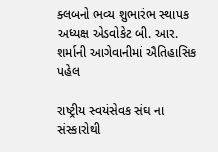ક્લબનો ભવ્ય શુભારંભ સ્થાપક અધ્યક્ષ એડવોકેટ બી. આર. શર્માની આગેવાનીમાં ઐતિહાસિક પહેલ

રાષ્ટ્રીય સ્વયંસેવક સંઘ ના સંસ્કારોથી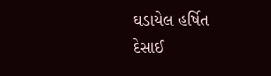ઘડાયેલ હર્ષિત દેસાઈ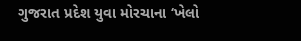ગુજરાત પ્રદેશ યુવા મોરચાના ‘ખેલો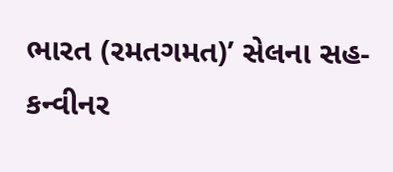ભારત (રમતગમત)’ સેલના સહ-કન્વીનર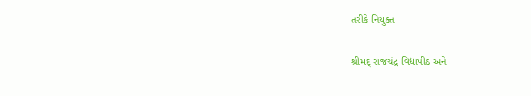તરીકે નિયુક્ત

શ્રીમદ્ રાજચંદ્ર વિદ્યાપીઠ અને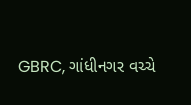GBRC, ગાંધીનગર વચ્ચે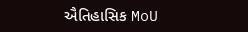ઐતિહાસિક MoU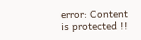error: Content is protected !!